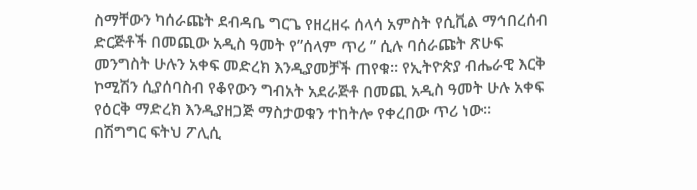ስማቸውን ካሰራጩት ደብዳቤ ግርጌ የዘረዘሩ ሰላሳ አምስት የሲቪል ማኅበረሰብ ድርጅቶች በመጪው አዲስ ዓመት የ”ሰላም ጥሪ ” ሲሉ ባሰራጩት ጽሁፍ መንግስት ሁሉን አቀፍ መድረክ እንዲያመቻች ጠየቁ። የኢትዮጵያ ብሔራዊ እርቅ ኮሚሽን ሲያሰባስብ የቆየውን ግብአት አደራጅቶ በመጪ አዲስ ዓመት ሁሉ አቀፍ የዕርቅ ማድረክ እንዲያዘጋጅ ማስታወቁን ተከትሎ የቀረበው ጥሪ ነው።
በሽግግር ፍትህ ፖሊሲ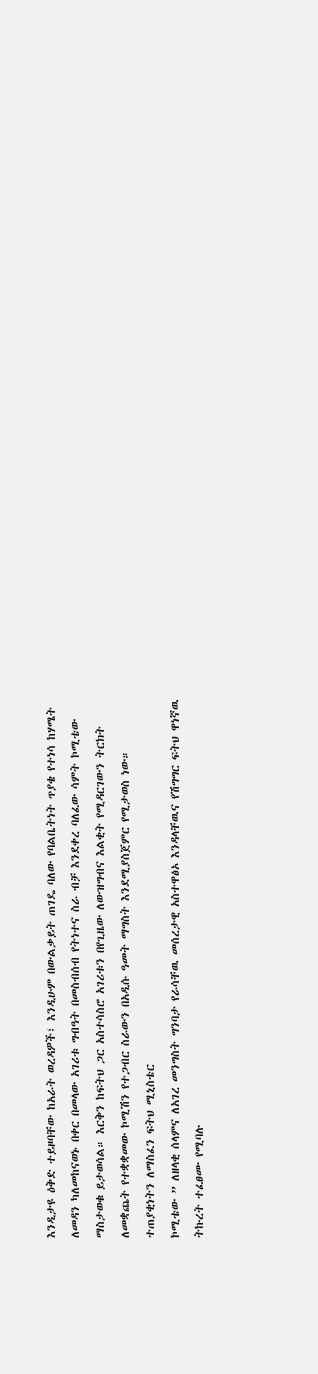እንዲታዩ ዕቅድ ተይዞባቸው ከአራት ወረዳዎች፣ እንዲሁም በውልቃይት ጠገዴ ባለው የባልቤትነት ጥያቄ የተነሳ ከሃሜት ለመዳን ካለመከናወኑ በቀር በመላው አገሪቱ ግብዓት በመስብሰብ የትነተና ስራ ብቻ እንደቀረ ባለፈው ሳምት ኮሚቴው ማስታወቁ ይታወሳል። እርቅን ከፍትህ ጋር አስተሳስሮ አገሪቱን በየጊዜው ለውዝግብና እልቂት የሚዳርገውን ትርክት ለመቋጨት የተቋቋመው ኮሚሽን የተጋብር ስራውን በአዲሱ ዓመት ማግስት እንደሚያስጀምር የሚታወስ ነው።
ተጠያቂነትን ለማስፈን ፍትህ ሚኒስቴር
ኮሚቴው ” ለዘላቂ ሰላምና ለአገረ መንግስት ግንባታ የራሳቸዉ መሰረታዊ አስተዋፅኦ እንዳላቸዉና የሽግግር ፍትህ ዋነኛዉ ትኩረት ተፈፀሙ የሚባሉ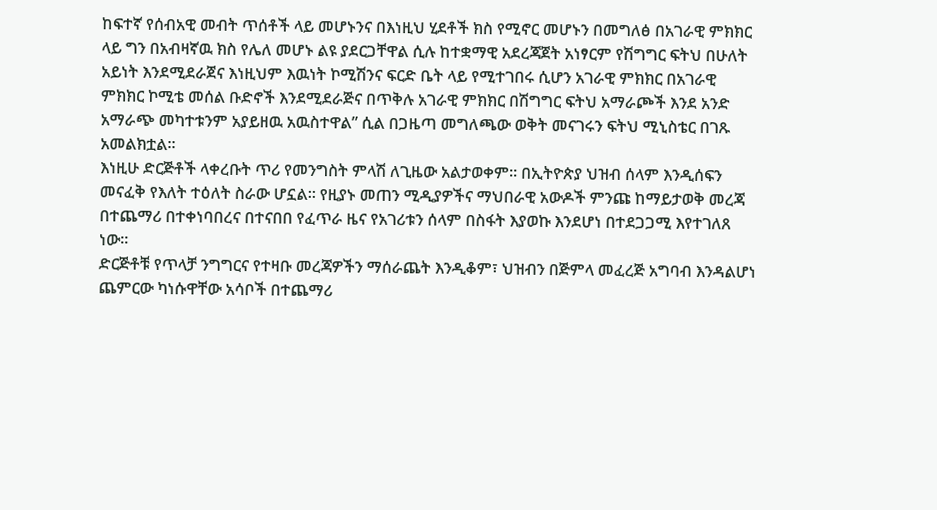ከፍተኛ የሰብአዊ መብት ጥሰቶች ላይ መሆኑንና በእነዚህ ሂደቶች ክስ የሚኖር መሆኑን በመግለፅ በአገራዊ ምክክር ላይ ግን በአብዛኛዉ ክስ የሌለ መሆኑ ልዩ ያደርጋቸዋል ሲሉ ከተቋማዊ አደረጃጀት አነፃርም የሽግግር ፍትህ በሁለት አይነት እንደሚደራጀና እነዚህም እዉነት ኮሚሽንና ፍርድ ቤት ላይ የሚተገበሩ ሲሆን አገራዊ ምክክር በአገራዊ ምክክር ኮሚቴ መሰል ቡድኖች እንደሚደራጅና በጥቅሉ አገራዊ ምክክር በሽግግር ፍትህ አማራጮች እንደ አንድ አማራጭ መካተቱንም አያይዘዉ አዉስተዋል” ሲል በጋዜጣ መግለጫው ወቅት መናገሩን ፍትህ ሚኒስቴር በገጹ አመልክቷል።
እነዚሁ ድርጅቶች ላቀረቡት ጥሪ የመንግስት ምላሽ ለጊዜው አልታወቀም። በኢትዮጵያ ህዝብ ሰላም እንዲሰፍን መናፈቅ የእለት ተዕለት ስራው ሆኗል። የዚያኑ መጠን ሚዲያዎችና ማህበራዊ አውዶች ምንጩ ከማይታወቅ መረጃ በተጨማሪ በተቀነባበረና በተናበበ የፈጥራ ዜና የአገሪቱን ሰላም በስፋት እያወኩ እንደሆነ በተደጋጋሚ እየተገለጸ ነው።
ድርጅቶቹ የጥላቻ ንግግርና የተዛቡ መረጃዎችን ማሰራጨት እንዲቆም፣ ህዝብን በጅምላ መፈረጅ አግባብ እንዳልሆነ ጨምርው ካነሱዋቸው አሳቦች በተጨማሪ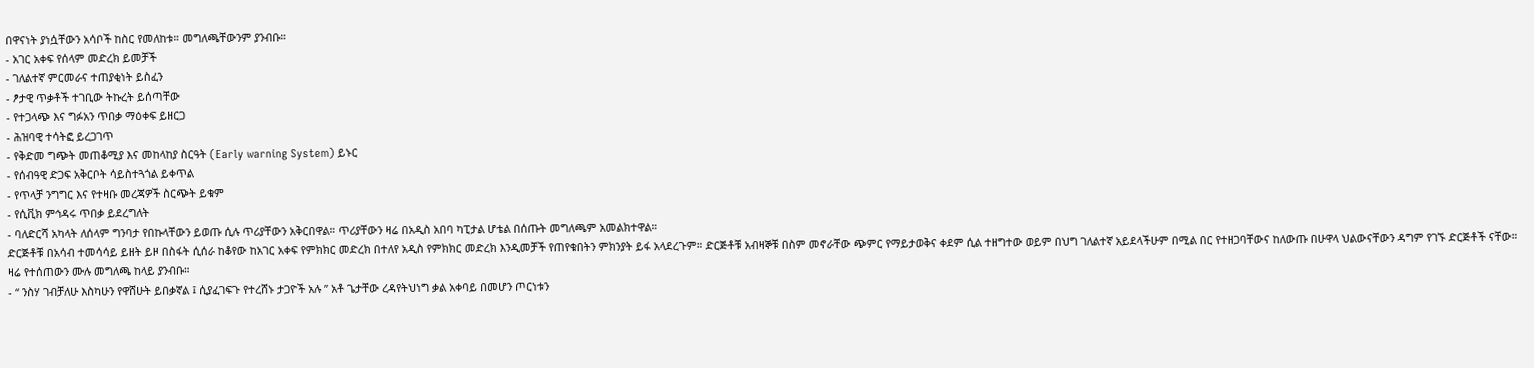በዋናነት ያነሷቸውን አሳቦች ከስር የመለከቱ። መግለጫቸውንም ያንብቡ።
- አገር አቀፍ የሰላም መድረክ ይመቻች
- ገለልተኛ ምርመራና ተጠያቂነት ይስፈን
- ፆታዊ ጥቃቶች ተገቢው ትኩረት ይሰጣቸው
- የተጋላጭ እና ግፉአን ጥበቃ ማዕቀፍ ይዘርጋ
- ሕዝባዊ ተሳትፎ ይረጋገጥ
- የቅድመ ግጭት መጠቆሚያ እና መከላከያ ስርዓት (Early warning System) ይኑር
- የሰብዓዊ ድጋፍ አቅርቦት ሳይስተጓጎል ይቀጥል
- የጥላቻ ንግግር እና የተዛቡ መረጃዎች ስርጭት ይቁም
- የሲቪክ ምኅዳሩ ጥበቃ ይደረግለት
- ባለድርሻ አካላት ለሰላም ግንባታ የበኩላቸውን ይወጡ ሲሉ ጥሪያቸውን አቅርበዋል። ጥሪያቸውን ዛሬ በአዲስ አበባ ካፒታል ሆቴል በሰጡት መግለጫም አመልክተዋል።
ድርጅቶቹ በአሳብ ተመሳሳይ ይዘት ይዞ በስፋት ሲሰራ ከቆየው ከአገር አቀፍ የምክክር መድረክ በተለየ አዲስ የምክክር መድረክ እንዲመቻች የጠየቁበትን ምክንያት ይፋ አላደረጉም። ድርጅቶቹ አብዛኞቹ በስም መኖራቸው ጭምር የማይታወቅና ቀደም ሲል ተዘግተው ወይም በህግ ገለልተኛ አይደላችሁም በሚል በር የተዘጋባቸውና ከለውጡ በሁዋላ ህልውናቸውን ዳግም የገኙ ድርጅቶች ናቸው። ዛሬ የተሰጠውን ሙሉ መግለጫ ከላይ ያንብቡ።
- “ ንስሃ ገብቻለሁ እስካሁን የዋሸሁት ይበቃኛል ፤ ሲያፈገፍጉ የተረሸኑ ታጋዮች አሉ ” አቶ ጌታቸው ረዳየትህነግ ቃል አቀባይ በመሆን ጦርነቱን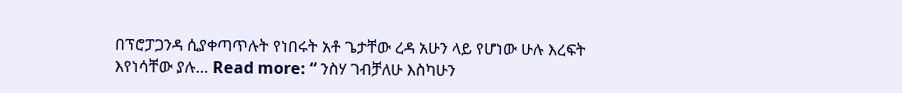በፕሮፓጋንዳ ሲያቀጣጥሉት የነበሩት አቶ ጌታቸው ረዳ አሁን ላይ የሆነው ሁሉ እረፍት እየነሳቸው ያሉ… Read more: “ ንስሃ ገብቻለሁ እስካሁን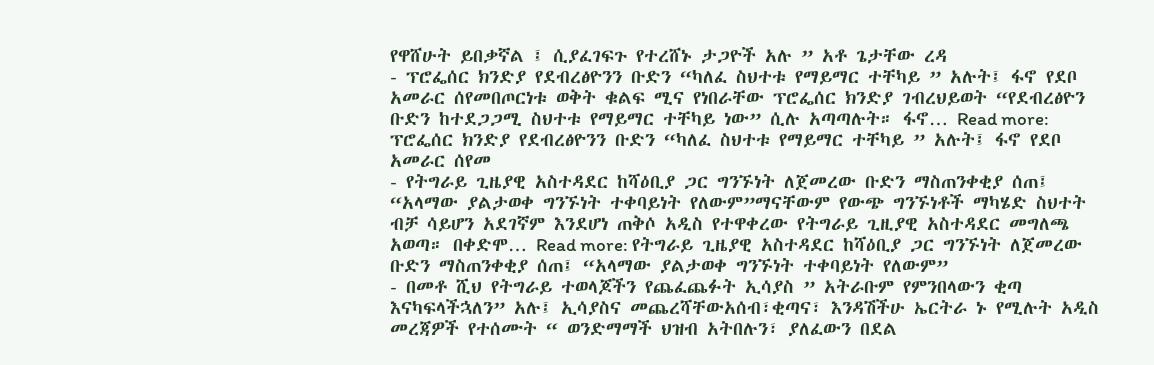የዋሸሁት ይበቃኛል ፤ ሲያፈገፍጉ የተረሸኑ ታጋዮች አሉ ” አቶ ጌታቸው ረዳ
- ፕሮፌሰር ክንድያ የደብረፅዮንን ቡድን “ካለፈ ስህተቱ የማይማር ተቸካይ ” አሉት፤ ፋኖ የደቦ አመራር ሰየመበጦርነቱ ወቅት ቁልፍ ሚና የነበራቸው ፕሮፌሰር ክንድያ ገብረህይወት “የደብረፅዮን ቡድን ከተደጋጋሚ ስህተቱ የማይማር ተቸካይ ነው” ሲሉ አጣጣሉት። ፋኖ… Read more: ፕሮፌሰር ክንድያ የደብረፅዮንን ቡድን “ካለፈ ስህተቱ የማይማር ተቸካይ ” አሉት፤ ፋኖ የደቦ አመራር ሰየመ
- የትግራይ ጊዜያዊ አስተዳደር ከሻዕቢያ ጋር ግንኙነት ለጀመረው ቡድን ማስጠንቀቂያ ሰጠ፤ “አላማው ያልታወቀ ግንኙነት ተቀባይነት የለውም”ማናቸውም የውጭ ግንኙነቶች ማካሄድ ስህተት ብቻ ሳይሆን አደገኛም እንደሆነ ጠቅሶ አዲስ የተዋቀረው የትግራይ ጊዚያዊ አስተዳደር መግለጫ አወጣ። በቀድሞ… Read more: የትግራይ ጊዜያዊ አስተዳደር ከሻዕቢያ ጋር ግንኙነት ለጀመረው ቡድን ማስጠንቀቂያ ሰጠ፤ “አላማው ያልታወቀ ግንኙነት ተቀባይነት የለውም”
- በመቶ ሺህ የትግራይ ተወላጆችን የጨፈጨፉት ኢሳያስ ” አትራቡም የምንበላውን ቂጣ እናካፍላችኋለን” አሉ፤ ኢሳያስና መጨረሻቸውአሰብ፣ቂጣና፣ እንዳሽችሁ ኤርትራ ኑ የሚሉት አዲስ መረጃዎች የተሰሙት “ ወንድማማች ህዝብ አትበሉን፣ ያለፈውን በደል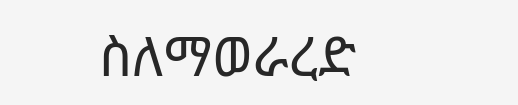ስለማወራረድ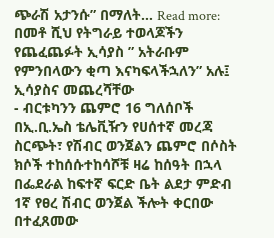ጭራሽ አታንሱ” በማለት… Read more: በመቶ ሺህ የትግራይ ተወላጆችን የጨፈጨፉት ኢሳያስ ” አትራቡም የምንበላውን ቂጣ እናካፍላችኋለን” አሉ፤ ኢሳያስና መጨረሻቸው
- ብርቱካንን ጨምሮ 16 ግለሰቦች በኢ.ቢ.ኤስ ቴሌቪዥን የሀሰተኛ መረጃ ስርጭት፣ የሽብር ወንጀልን ጨምሮ በሶስት ክሶች ተከሰሱተከሳሾቹ ዛሬ ከሰዓት በኋላ በፌደራል ከፍተኛ ፍርድ ቤት ልደታ ምድብ 1ኛ የፀረ ሽብር ወንጀል ችሎት ቀርበው በተፈጸመው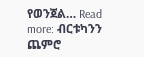የወንጀል… Read more: ብርቱካንን ጨምሮ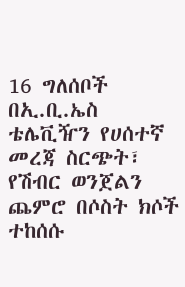16 ግለሰቦች በኢ.ቢ.ኤስ ቴሌቪዥን የሀሰተኛ መረጃ ስርጭት፣ የሽብር ወንጀልን ጨምሮ በሶስት ክሶች ተከሰሱ